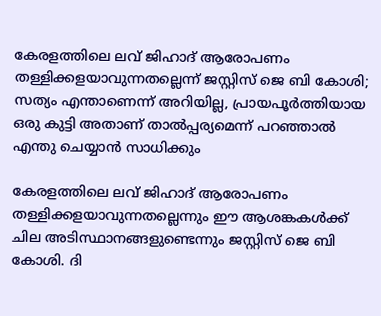കേരളത്തിലെ ലവ് ജിഹാദ് ആരോപണം തള്ളിക്കളയാവുന്നതല്ലെന്ന് ജസ്റ്റിസ് ജെ ബി കോശി; സത്യം എന്താണെന്ന് അറിയില്ല, പ്രായപൂര്‍ത്തിയായ ഒരു കുട്ടി അതാണ് താല്‍പ്പര്യമെന്ന് പറഞ്ഞാല്‍ എന്തു ചെയ്യാന്‍ സാധിക്കും

കേരളത്തിലെ ലവ് ജിഹാദ് ആരോപണം തള്ളിക്കളയാവുന്നതല്ലെന്നും ഈ ആശങ്കകള്‍ക്ക് ചില അടിസ്ഥാനങ്ങളുണ്ടെന്നും ജസ്റ്റിസ് ജെ ബി കോശി. ദി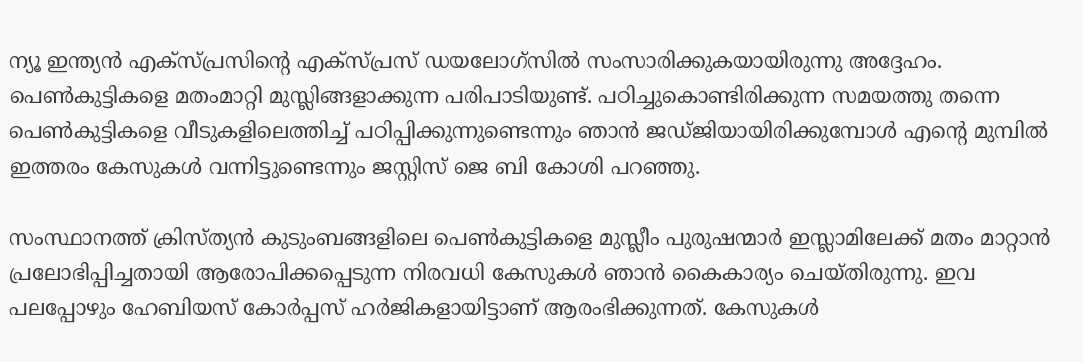ന്യൂ ഇന്ത്യന്‍ എക്‌സ്പ്രസിന്റെ എക്‌സ്പ്രസ് ഡയലോഗ്‌സില്‍ സംസാരിക്കുകയായിരുന്നു അദ്ദേഹം. പെണ്‍കുട്ടികളെ മതംമാറ്റി മുസ്ലിങ്ങളാക്കുന്ന പരിപാടിയുണ്ട്. പഠിച്ചുകൊണ്ടിരിക്കുന്ന സമയത്തു തന്നെ പെണ്‍കുട്ടികളെ വീടുകളിലെത്തിച്ച് പഠിപ്പിക്കുന്നുണ്ടെന്നും ഞാന്‍ ജഡ്ജിയായിരിക്കുമ്പോള്‍ എന്റെ മുമ്പില്‍ ഇത്തരം കേസുകള്‍ വന്നിട്ടുണ്ടെന്നും ജസ്റ്റിസ് ജെ ബി കോശി പറഞ്ഞു.

സംസ്ഥാനത്ത് ക്രിസ്ത്യന്‍ കുടുംബങ്ങളിലെ പെണ്‍കുട്ടികളെ മുസ്ലീം പുരുഷന്മാര്‍ ഇസ്ലാമിലേക്ക് മതം മാറ്റാന്‍ പ്രലോഭിപ്പിച്ചതായി ആരോപിക്കപ്പെടുന്ന നിരവധി കേസുകള്‍ ഞാന്‍ കൈകാര്യം ചെയ്തിരുന്നു. ഇവ പലപ്പോഴും ഹേബിയസ് കോര്‍പ്പസ് ഹര്‍ജികളായിട്ടാണ് ആരംഭിക്കുന്നത്. കേസുകള്‍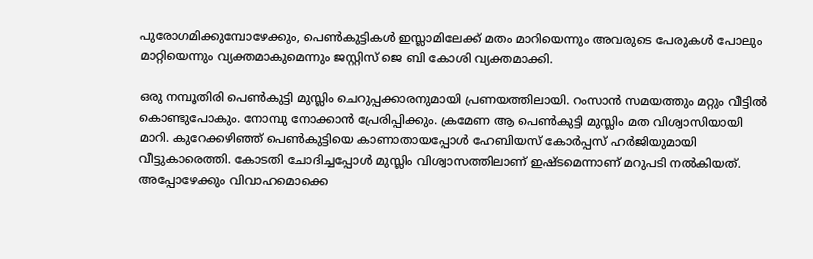പുരോഗമിക്കുമ്പോഴേക്കും, പെണ്‍കുട്ടികള്‍ ഇസ്ലാമിലേക്ക് മതം മാറിയെന്നും അവരുടെ പേരുകള്‍ പോലും മാറ്റിയെന്നും വ്യക്തമാകുമെന്നും ജസ്റ്റിസ് ജെ ബി കോശി വ്യക്തമാക്കി.

ഒരു നമ്പൂതിരി പെണ്‍കുട്ടി മുസ്ലിം ചെറുപ്പക്കാരനുമായി പ്രണയത്തിലായി. റംസാന്‍ സമയത്തും മറ്റും വീട്ടില്‍ കൊണ്ടുപോകും. നോമ്പു നോക്കാന്‍ പ്രേരിപ്പിക്കും. ക്രമേണ ആ പെണ്‍കുട്ടി മുസ്ലിം മത വിശ്വാസിയായി മാറി. കുറേക്കഴിഞ്ഞ് പെണ്‍കുട്ടിയെ കാണാതായപ്പോള്‍ ഹേബിയസ് കോര്‍പ്പസ് ഹര്‍ജിയുമായി വീട്ടുകാരെത്തി. കോടതി ചോദിച്ചപ്പോള്‍ മുസ്ലിം വിശ്വാസത്തിലാണ് ഇഷ്ടമെന്നാണ് മറുപടി നല്‍കിയത്. അപ്പോഴേക്കും വിവാഹമൊക്കെ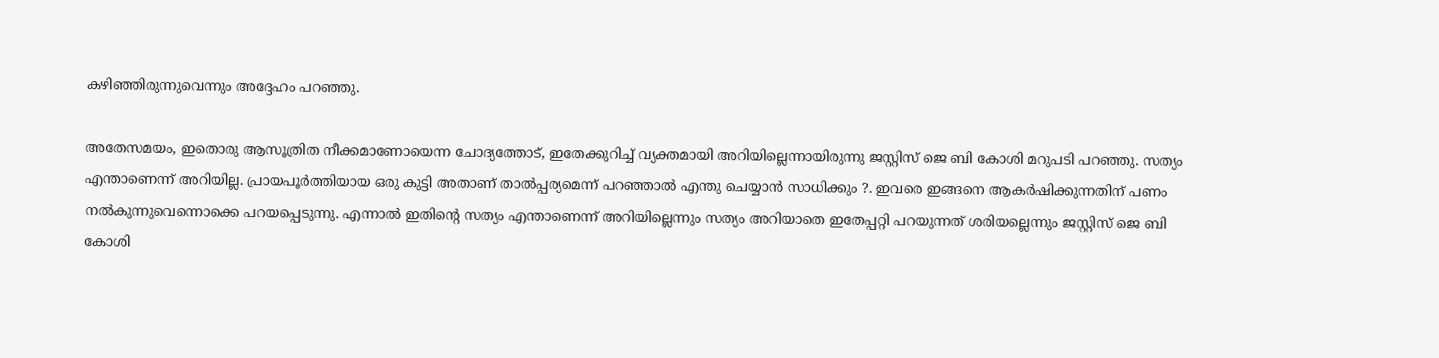കഴിഞ്ഞിരുന്നുവെന്നും അദ്ദേഹം പറഞ്ഞു.

അതേസമയം, ഇതൊരു ആസൂത്രിത നീക്കമാണോയെന്ന ചോദ്യത്തോട്, ഇതേക്കുറിച്ച് വ്യക്തമായി അറിയില്ലെന്നായിരുന്നു ജസ്റ്റിസ് ജെ ബി കോശി മറുപടി പറഞ്ഞു. സത്യം എന്താണെന്ന് അറിയില്ല. പ്രായപൂര്‍ത്തിയായ ഒരു കുട്ടി അതാണ് താല്‍പ്പര്യമെന്ന് പറഞ്ഞാല്‍ എന്തു ചെയ്യാന്‍ സാധിക്കും ?. ഇവരെ ഇങ്ങനെ ആകര്‍ഷിക്കുന്നതിന് പണം നല്‍കുന്നുവെന്നൊക്കെ പറയപ്പെടുന്നു. എന്നാല്‍ ഇതിന്റെ സത്യം എന്താണെന്ന് അറിയില്ലെന്നും സത്യം അറിയാതെ ഇതേപ്പറ്റി പറയുന്നത് ശരിയല്ലെന്നും ജസ്റ്റിസ് ജെ ബി കോശി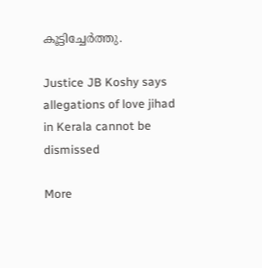കൂട്ടിച്ചേർത്തു.

Justice JB Koshy says allegations of love jihad in Kerala cannot be dismissed

More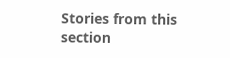Stories from this section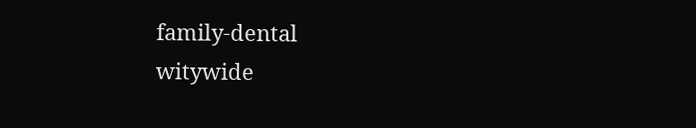family-dental
witywide